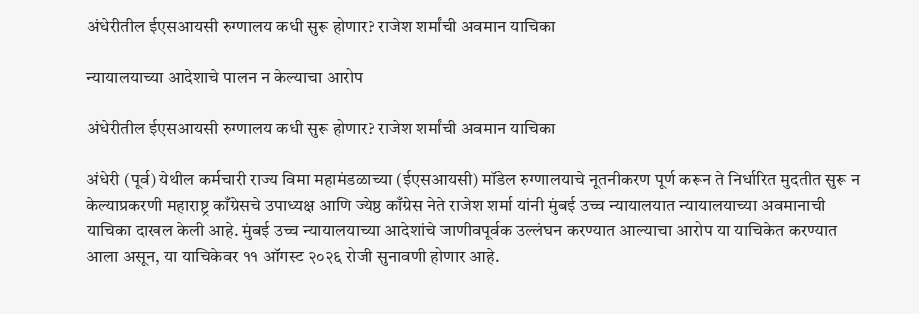अंधेरीतील ईएसआयसी रुग्णालय कधी सुरू होणार? राजेश शर्मांची अवमान याचिका

न्यायालयाच्या आदेशाचे पालन न केल्याचा आरोप

अंधेरीतील ईएसआयसी रुग्णालय कधी सुरू होणार? राजेश शर्मांची अवमान याचिका

अंधेरी (पूर्व) येथील कर्मचारी राज्य विमा महामंडळाच्या (ईएसआयसी) मॉडेल रुग्णालयाचे नूतनीकरण पूर्ण करून ते निर्धारित मुदतीत सुरू न केल्याप्रकरणी महाराष्ट्र काँग्रेसचे उपाध्यक्ष आणि ज्येष्ठ काँग्रेस नेते राजेश शर्मा यांनी मुंबई उच्च न्यायालयात न्यायालयाच्या अवमानाची याचिका दाखल केली आहे. मुंबई उच्च न्यायालयाच्या आदेशांचे जाणीवपूर्वक उल्लंघन करण्यात आल्याचा आरोप या याचिकेत करण्यात आला असून, या याचिकेवर ११ ऑगस्ट २०२६ रोजी सुनावणी होणार आहे.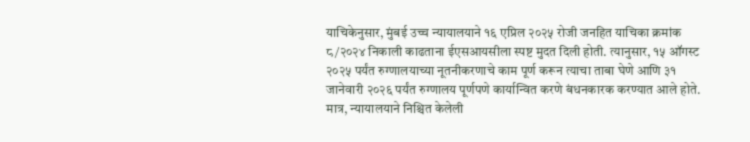याचिकेनुसार, मुंबई उच्च न्यायालयाने १६ एप्रिल २०२५ रोजी जनहित याचिका क्रमांक ८/२०२४ निकाली काढताना ईएसआयसीला स्पष्ट मुदत दिली होती. त्यानुसार, १५ ऑगस्ट २०२५ पर्यंत रुग्णालयाच्या नूतनीकरणाचे काम पूर्ण करून त्याचा ताबा घेणे आणि ३१ जानेवारी २०२६ पर्यंत रुग्णालय पूर्णपणे कार्यान्वित करणे बंधनकारक करण्यात आले होते. मात्र, न्यायालयाने निश्चित केलेली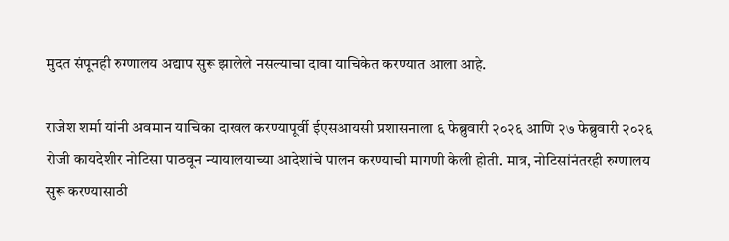मुदत संपूनही रुग्णालय अद्याप सुरू झालेले नसल्याचा दावा याचिकेत करण्यात आला आहे.

राजेश शर्मा यांनी अवमान याचिका दाखल करण्यापूर्वी ईएसआयसी प्रशासनाला ६ फेब्रुवारी २०२६ आणि २७ फेब्रुवारी २०२६ रोजी कायदेशीर नोटिसा पाठवून न्यायालयाच्या आदेशांचे पालन करण्याची मागणी केली होती. मात्र, नोटिसांनंतरही रुग्णालय सुरू करण्यासाठी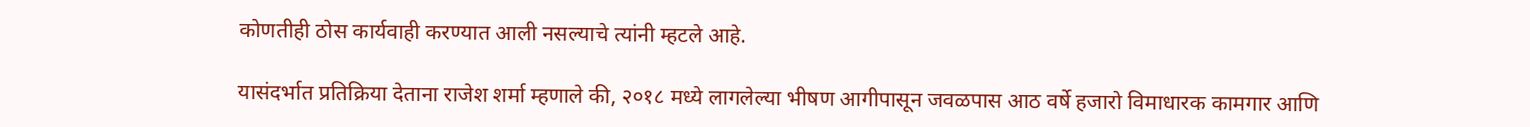कोणतीही ठोस कार्यवाही करण्यात आली नसल्याचे त्यांनी म्हटले आहे.

यासंदर्भात प्रतिक्रिया देताना राजेश शर्मा म्हणाले की, २०१८ मध्ये लागलेल्या भीषण आगीपासून जवळपास आठ वर्षे हजारो विमाधारक कामगार आणि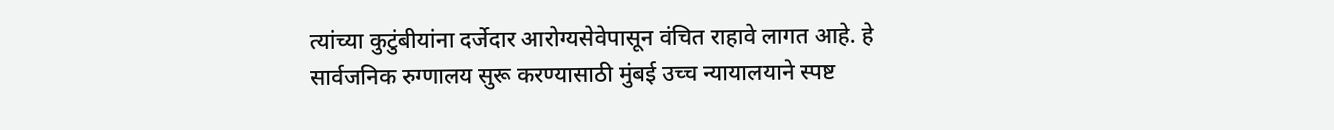त्यांच्या कुटुंबीयांना दर्जेदार आरोग्यसेवेपासून वंचित राहावे लागत आहे. हे सार्वजनिक रुग्णालय सुरू करण्यासाठी मुंबई उच्च न्यायालयाने स्पष्ट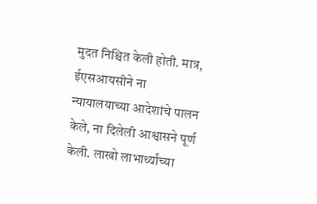मुदत निश्चित केली होती. मात्र, ईएसआयसीने ना न्यायालयाच्या आदेशांचे पालन केले, ना दिलेली आश्वासने पूर्ण केली. लाखो लाभार्थ्यांच्या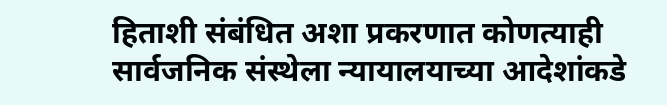हिताशी संबंधित अशा प्रकरणात कोणत्याही सार्वजनिक संस्थेला न्यायालयाच्या आदेशांकडे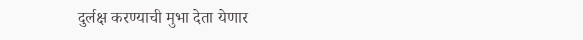दुर्लक्ष करण्याची मुभा देता येणार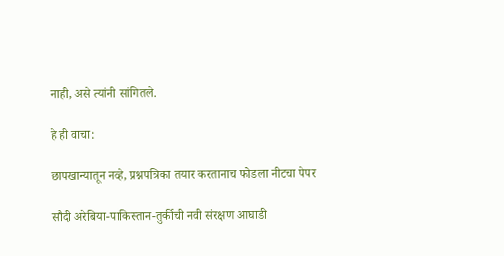नाही, असे त्यांनी सांगितले.

हे ही वाचा:

छापखान्यातून नव्हे, प्रश्नपत्रिका तयार करतानाच फोडला नीटचा पेपर

सौदी अरेबिया-पाकिस्तान-तुर्कीची नवी संरक्षण आघाडी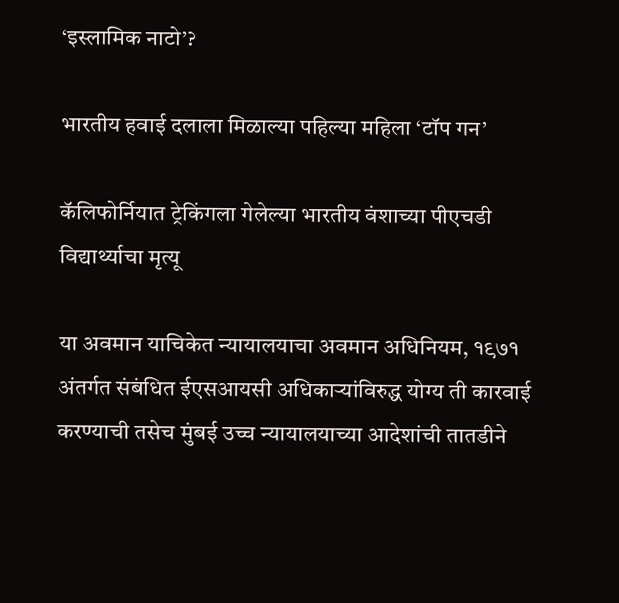‘इस्लामिक नाटो’?

भारतीय हवाई दलाला मिळाल्या पहिल्या महिला ‘टॉप गन’

कॅलिफोर्नियात ट्रेकिंगला गेलेल्या भारतीय वंशाच्या पीएचडी विद्यार्थ्याचा मृत्यू

या अवमान याचिकेत न्यायालयाचा अवमान अधिनियम, १९७१ अंतर्गत संबंधित ईएसआयसी अधिकाऱ्यांविरुद्ध योग्य ती कारवाई करण्याची तसेच मुंबई उच्च न्यायालयाच्या आदेशांची तातडीने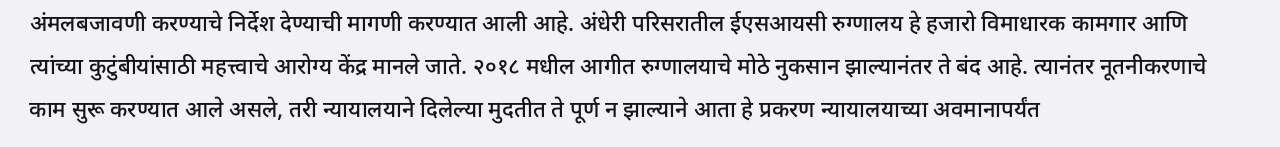अंमलबजावणी करण्याचे निर्देश देण्याची मागणी करण्यात आली आहे. अंधेरी परिसरातील ईएसआयसी रुग्णालय हे हजारो विमाधारक कामगार आणि त्यांच्या कुटुंबीयांसाठी महत्त्वाचे आरोग्य केंद्र मानले जाते. २०१८ मधील आगीत रुग्णालयाचे मोठे नुकसान झाल्यानंतर ते बंद आहे. त्यानंतर नूतनीकरणाचे काम सुरू करण्यात आले असले, तरी न्यायालयाने दिलेल्या मुदतीत ते पूर्ण न झाल्याने आता हे प्रकरण न्यायालयाच्या अवमानापर्यंत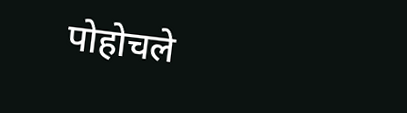पोहोचले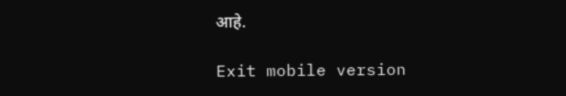आहे.

Exit mobile version